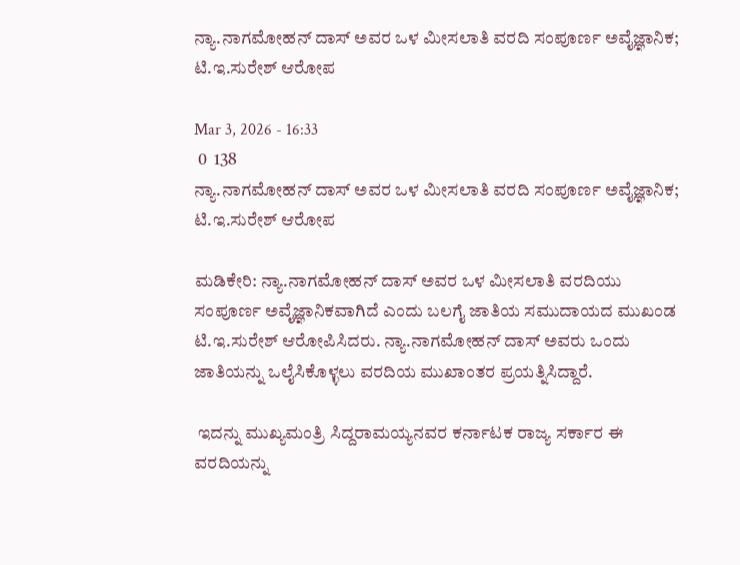ನ್ಯಾ.ನಾಗಮೋಹನ್ ದಾಸ್ ಅವರ ಒಳ ಮೀಸಲಾತಿ ವರದಿ ಸಂಪೂರ್ಣ ಅವೈಜ್ಞಾನಿಕ; ಟಿ.ಇ.ಸುರೇಶ್ ಆರೋಪ

Mar 3, 2026 - 16:33
 0  138
ನ್ಯಾ.ನಾಗಮೋಹನ್ ದಾಸ್ ಅವರ ಒಳ ಮೀಸಲಾತಿ ವರದಿ ಸಂಪೂರ್ಣ ಅವೈಜ್ಞಾನಿಕ; ಟಿ.ಇ.ಸುರೇಶ್ ಆರೋಪ

ಮಡಿಕೇರಿ: ನ್ಯಾ.ನಾಗಮೋಹನ್ ದಾಸ್ ಅವರ ಒಳ ಮೀಸಲಾತಿ ವರದಿಯು ಸಂಪೂರ್ಣ ಅವೈಜ್ಞಾನಿಕವಾಗಿದೆ ಎಂದು ಬಲಗೈ ಜಾತಿಯ ಸಮುದಾಯದ ಮುಖಂಡ ಟಿ.ಇ.ಸುರೇಶ್ ಆರೋಪಿಸಿದರು. ನ್ಯಾ.ನಾಗಮೋಹನ್ ದಾಸ್ ಅವರು ಒಂದು ಜಾತಿಯನ್ನು ಒಲೈಸಿಕೊಳ್ಳಲು ವರದಿಯ ಮುಖಾಂತರ ಪ್ರಯತ್ನಿಸಿದ್ದಾರೆ.

 ಇದನ್ನು ಮುಖ್ಯಮಂತ್ರಿ ಸಿದ್ದರಾಮಯ್ಯನವರ ಕರ್ನಾಟಕ ರಾಜ್ಯ ಸರ್ಕಾರ ಈ ವರದಿಯನ್ನು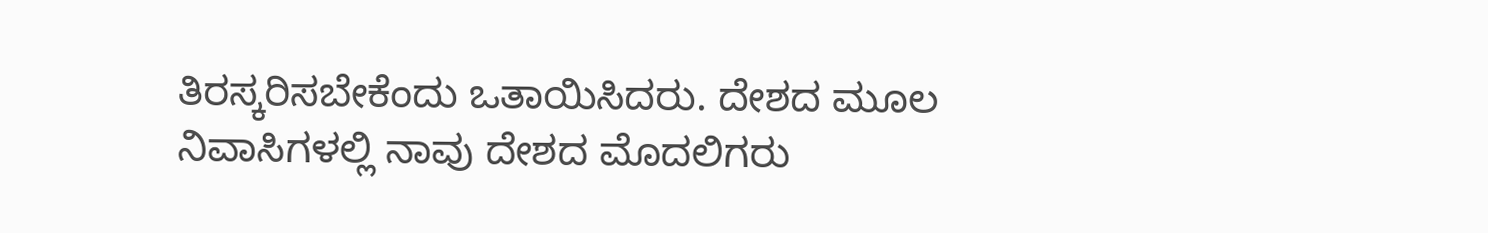ತಿರಸ್ಕರಿಸಬೇಕೆಂದು ಒತಾಯಿಸಿದರು. ದೇಶದ ಮೂಲ ನಿವಾಸಿಗಳಲ್ಲಿ ನಾವು ದೇಶದ ಮೊದಲಿಗರು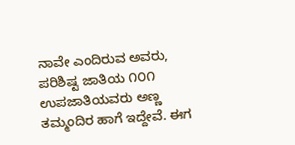ನಾವೇ ಎಂದಿರುವ ಅವರು, ಪರಿಶಿಷ್ಟ ಜಾತಿಯ ೧೦೧ ಉಪಜಾತಿಯವರು ಅಣ್ಣ ತಮ್ಮಂದಿರ ಹಾಗೆ ಇದ್ದೇವೆ. ಈಗ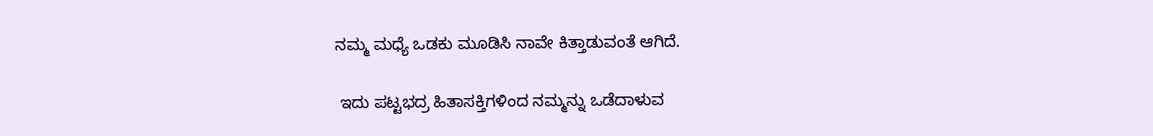ನಮ್ಮ ಮಧ್ಯೆ ಒಡಕು ಮೂಡಿಸಿ ನಾವೇ ಕಿತ್ತಾಡುವಂತೆ ಆಗಿದೆ.

 ಇದು ಪಟ್ಟಭದ್ರ ಹಿತಾಸಕ್ತಿಗಳಿಂದ ನಮ್ಮನ್ನು ಒಡೆದಾಳುವ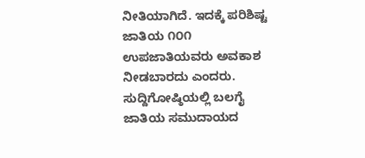ನೀತಿಯಾಗಿದೆ. ಇದಕ್ಕೆ ಪರಿಶಿಷ್ಟ ಜಾತಿಯ ೧೦೧ ಉಪಜಾತಿಯವರು ಅವಕಾಶ ನೀಡಬಾರದು ಎಂದರು. ಸುದ್ದಿಗೋಷ್ಠಿಯಲ್ಲಿ ಬಲಗೈ ಜಾತಿಯ ಸಮುದಾಯದ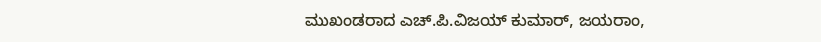ಮುಖಂಡರಾದ ಎಚ್.ಪಿ.ವಿಜಯ್ ಕುಮಾರ್, ಜಯರಾಂ,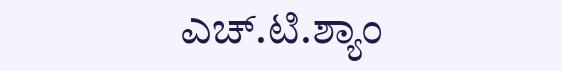ಎಚ್.ಟಿ.ಶ್ಯಾಂ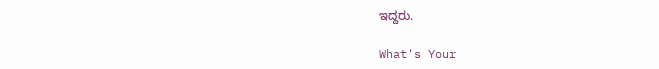ಇದ್ದರು.

What's Your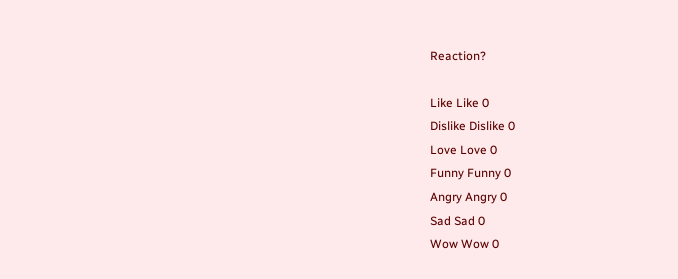Reaction?

Like Like 0
Dislike Dislike 0
Love Love 0
Funny Funny 0
Angry Angry 0
Sad Sad 0
Wow Wow 0